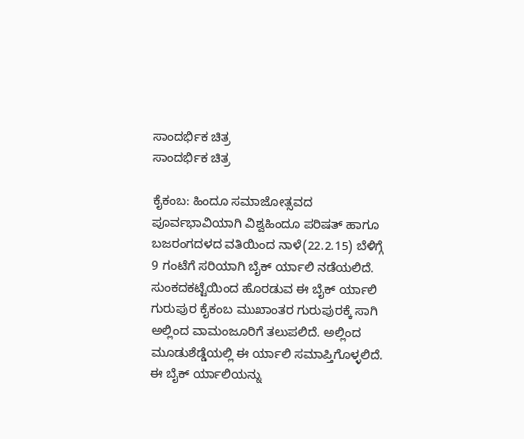ಸಾಂದರ್ಭಿಕ ಚಿತ್ರ
ಸಾಂದರ್ಭಿಕ ಚಿತ್ರ

ಕೈಕಂಬ: ಹಿಂದೂ ಸಮಾಜೋತ್ಸವದ ಪೂರ್ವಭಾವಿಯಾಗಿ ವಿಶ್ವಹಿಂದೂ ಪರಿಷತ್ ಹಾಗೂ ಬಜರಂಗದಳದ ವತಿಯಿಂದ ನಾಳೆ(22.2.15) ಬೆಳಿಗ್ಗೆ 9 ಗಂಟೆಗೆ ಸರಿಯಾಗಿ ಬೈಕ್ ರ್ಯಾಲಿ ನಡೆಯಲಿದೆ. ಸುಂಕದಕಟ್ಟೆಯಿಂದ ಹೊರಡುವ ಈ ಬೈಕ್ ರ್ಯಾಲಿ ಗುರುಪುರ ಕೈಕಂಬ ಮುಖಾಂತರ ಗುರುಪುರಕ್ಕೆ ಸಾಗಿ ಅಲ್ಲಿಂದ ವಾಮಂಜೂರಿಗೆ ತಲುಪಲಿದೆ. ಅಲ್ಲಿಂದ ಮೂಡುಶೆಡ್ಡೆಯಲ್ಲಿ ಈ ರ್ಯಾಲಿ ಸಮಾಪ್ತಿಗೊಳ್ಳಲಿದೆ. ಈ ಬೈಕ್ ರ್ಯಾಲಿಯನ್ನು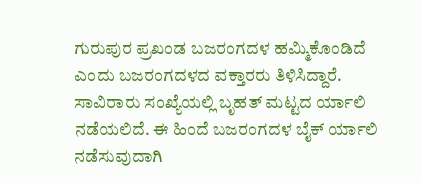ಗುರುಪುರ ಪ್ರಖಂಡ ಬಜರಂಗದಳ ಹಮ್ಮಿಕೊಂಡಿದೆ ಎಂದು ಬಜರಂಗದಳದ ವಕ್ತಾರರು ತಿಳಿಸಿದ್ದಾರೆ. ಸಾವಿರಾರು ಸಂಖ್ಯೆಯಲ್ಲಿ ಬೃಹತ್ ಮಟ್ಟದ ರ್ಯಾಲಿ ನಡೆಯಲಿದೆ. ಈ ಹಿಂದೆ ಬಜರಂಗದಳ ಬೈಕ್ ರ್ಯಾಲಿ ನಡೆಸುವುದಾಗಿ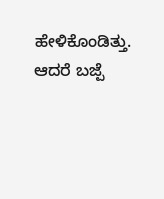ಹೇಳಿಕೊಂಡಿತ್ತು. ಆದರೆ ಬಜ್ಪೆ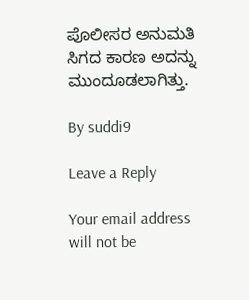ಪೊಲೀಸರ ಅನುಮತಿ ಸಿಗದ ಕಾರಣ ಅದನ್ನು ಮುಂದೂಡಲಾಗಿತ್ತು.

By suddi9

Leave a Reply

Your email address will not be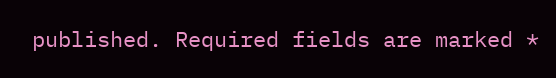published. Required fields are marked *